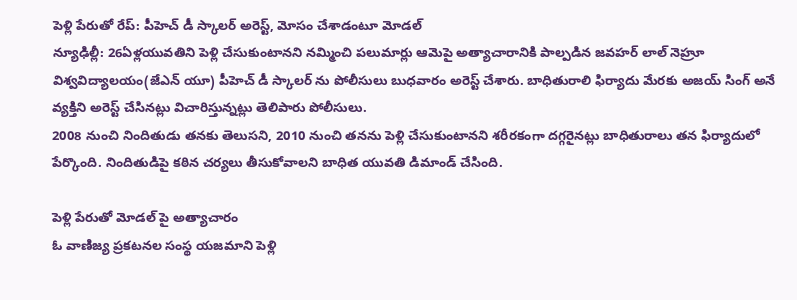పెళ్లి పేరుతో రేప్: పీహెచ్ డీ స్కాలర్ అరెస్ట్, మోసం చేశాడంటూ మోడల్
న్యూఢిల్లీ: 26ఏళ్లయువతిని పెళ్లి చేసుకుంటానని నమ్మించి పలుమార్లు ఆమెపై అత్యాచారానికి పాల్పడిన జవహర్ లాల్ నెహ్రూ విశ్వవిద్యాలయం(జేఎన్ యూ) పీహెచ్ డీ స్కాలర్ ను పోలీసులు బుధవారం అరెస్ట్ చేశారు. బాధితురాలి ఫిర్యాదు మేరకు అజయ్ సింగ్ అనే వ్యక్తిని అరెస్ట్ చేసినట్లు విచారిస్తున్నట్లు తెలిపారు పోలీసులు.
2008 నుంచి నిందితుడు తనకు తెలుసని, 2010 నుంచి తనను పెళ్లి చేసుకుంటానని శరీరకంగా దగ్గరైనట్లు బాధితురాలు తన ఫిర్యాదులో పేర్కొంది. నిందితుడిపై కఠిన చర్యలు తీసుకోవాలని బాధిత యువతి డిమాండ్ చేసింది.

పెళ్లి పేరుతో మోడల్ పై అత్యాచారం
ఓ వాణిజ్య ప్రకటనల సంస్థ యజమాని పెళ్లి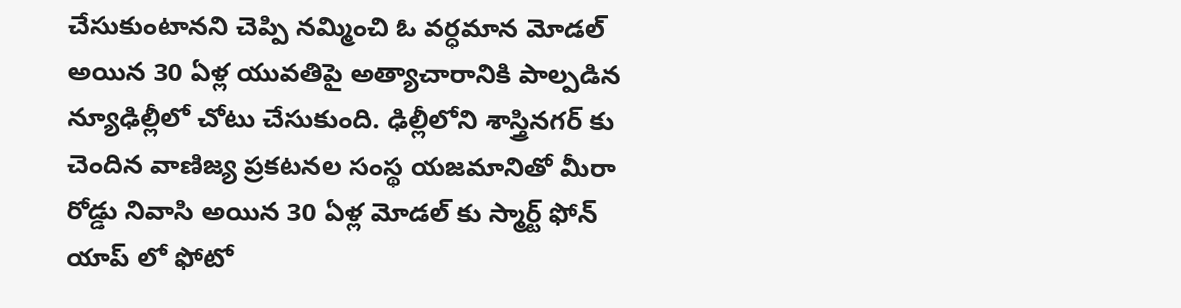చేసుకుంటానని చెప్పి నమ్మించి ఓ వర్ధమాన మోడల్ అయిన 30 ఏళ్ల యువతిపై అత్యాచారానికి పాల్పడిన న్యూఢిల్లీలో చోటు చేసుకుంది. ఢిల్లీలోని శాస్త్రినగర్ కు చెందిన వాణిజ్య ప్రకటనల సంస్థ యజమానితో మీరా రోడ్డు నివాసి అయిన 30 ఏళ్ల మోడల్ కు స్మార్ట్ ఫోన్ యాప్ లో ఫోటో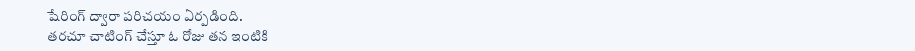షేరింగ్ ద్వారా పరిచయం ఏర్పడింది.
తరచూ చాటింగ్ చేస్తూ ఓ రోజు తన ఇంటికి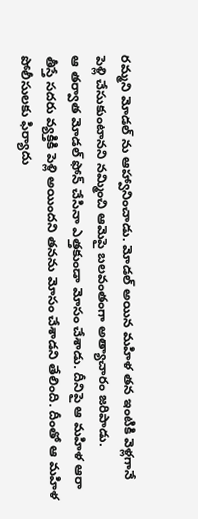రమ్మని మోడల్ ను ఆహ్వానించాడు. మోడల్ అయిన మహిళ తన ఇంటికి వెళ్లగానే పెళ్లి చేసుకుంటానని నమ్మించి ఆమెపై బలవంతంగా అత్యాచారం జరిపాడు.
ఆ తర్వాత మోడల్ ఫోన్ చేసినా ఎత్తకుండా మోసం చేశాడు. దీనిపై ఆ మహిళ ఆరా తీస్తే సదరు వ్యక్తికి పెళ్లి అయిందని తనను మోసం చేశాడని తేలింది. దీంతో ఆ మహిళ పోలీసులకు ఫిర్యాదు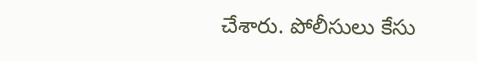చేశారు. పోలీసులు కేసు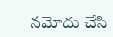నమోదు చేసి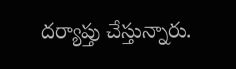దర్యాప్తు చేస్తున్నారు.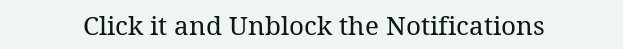Click it and Unblock the Notifications